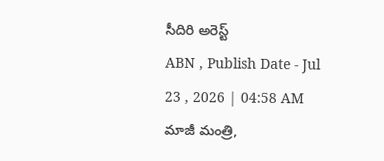సీదిరి అరెస్ట్
ABN , Publish Date - Jul 23 , 2026 | 04:58 AM
మాజీ మంత్రి,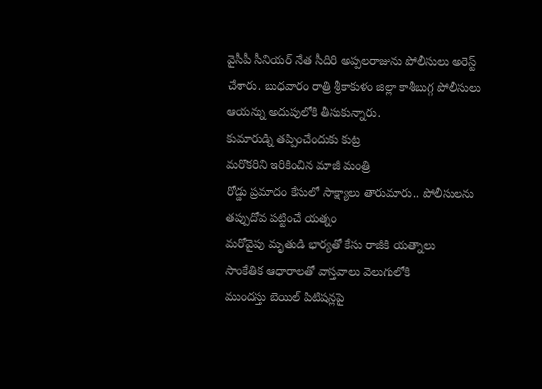వైసీపీ సీనియర్ నేత సీదిరి అప్పలరాజును పోలీసులు అరెస్ట్ చేశారు. బుధవారం రాత్రి శ్రీకాకుళం జిల్లా కాశీబుగ్గ పోలీసులు ఆయన్ను అదుపులోకి తీసుకున్నారు.
కుమారుడ్ని తప్పించేందుకు కుట్ర
మరొకరిని ఇరికించిన మాజీ మంత్రి
రోడ్డు ప్రమాదం కేసులో సాక్ష్యాలు తారుమారు.. పోలీసులను తప్పుదోవ పట్టించే యత్నం
మరోవైపు మృతుడి భార్యతో కేసు రాజీకి యత్నాలు
సాంకేతిక ఆధారాలతో వాస్తవాలు వెలుగులోకి
ముందస్తు బెయిల్ పిటిషన్లపై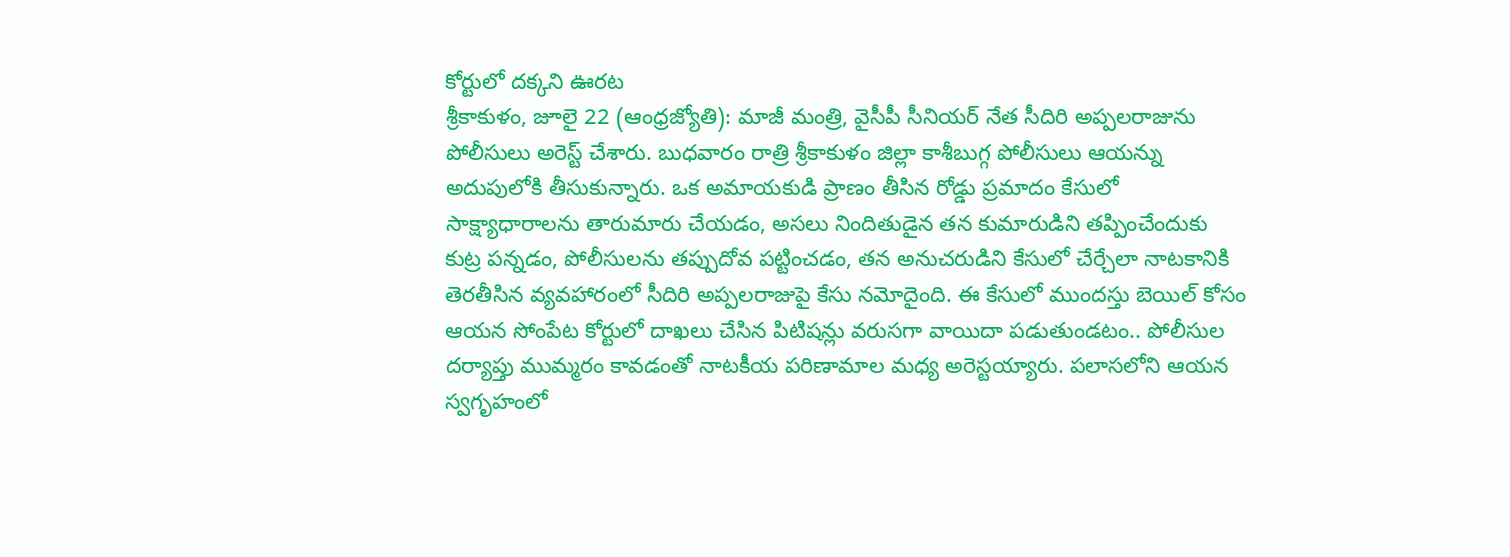కోర్టులో దక్కని ఊరట
శ్రీకాకుళం, జూలై 22 (ఆంధ్రజ్యోతి): మాజీ మంత్రి, వైసీపీ సీనియర్ నేత సీదిరి అప్పలరాజును పోలీసులు అరెస్ట్ చేశారు. బుధవారం రాత్రి శ్రీకాకుళం జిల్లా కాశీబుగ్గ పోలీసులు ఆయన్ను అదుపులోకి తీసుకున్నారు. ఒక అమాయకుడి ప్రాణం తీసిన రోడ్డు ప్రమాదం కేసులో సాక్ష్యాధారాలను తారుమారు చేయడం, అసలు నిందితుడైన తన కుమారుడిని తప్పించేందుకు కుట్ర పన్నడం, పోలీసులను తప్పుదోవ పట్టించడం, తన అనుచరుడిని కేసులో చేర్చేలా నాటకానికి తెరతీసిన వ్యవహారంలో సీదిరి అప్పలరాజుపై కేసు నమోదైంది. ఈ కేసులో ముందస్తు బెయిల్ కోసం ఆయన సోంపేట కోర్టులో దాఖలు చేసిన పిటిషన్లు వరుసగా వాయిదా పడుతుండటం.. పోలీసుల దర్యాప్తు ముమ్మరం కావడంతో నాటకీయ పరిణామాల మధ్య అరెస్టయ్యారు. పలాసలోని ఆయన స్వగృహంలో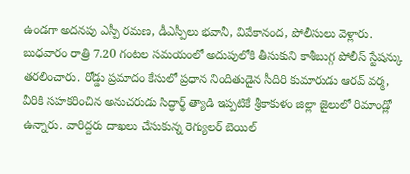ఉండగా అదనపు ఎస్పీ రమణ, డీఎస్పీలు భవానీ, వివేకానంద, పోలీసులు వెళ్లారు. బుధవారం రాత్రి 7.20 గంటల సమయంలో అదుపులోకి తీసుకుని కాశీబుగ్గ పోలీస్ స్టేషన్కు తరలించారు. రోడ్డు ప్రమాదం కేసులో ప్రధాన నిందితుడైన సీదిరి కుమారుడు ఆరవ్ వర్మ, వీరికి సహకరించిన అనుచరుడు సిద్ధార్థ్ త్యాడి ఇప్పటికే శ్రీకాకుళం జిల్లా జైలులో రిమాండ్లో ఉన్నారు. వారిద్దరు దాఖలు చేసుకున్న రెగ్యులర్ బెయిల్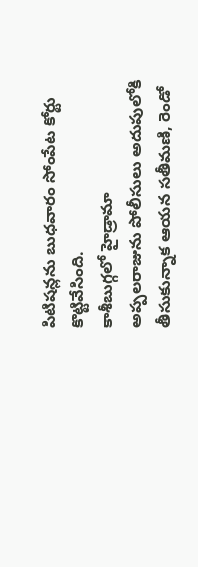పిటిషన్లను బుధవారం సోంపేట కోర్టు కొట్టివేసింది.
కాశీబుగ్గలో హైడ్రామా
అప్పలరాజును పోలీసులు అదుపులోకి తీసుకున్నాక ఆయన సతీమణి, రెండో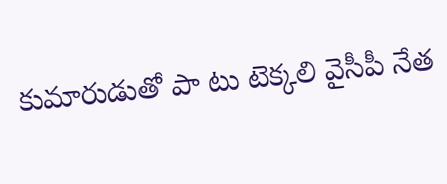కుమారుడుతో పా టు టెక్కలి వైసీపీ నేత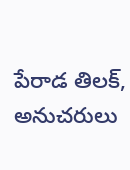పేరాడ తిలక్, అనుచరులు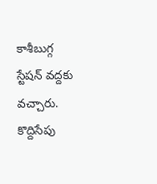కాశీబుగ్గ స్టేషన్ వద్దకు వచ్చారు. కొద్దిసేపు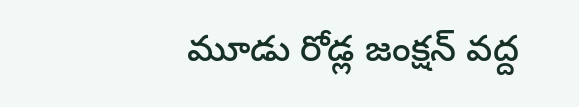మూడు రోడ్ల జంక్షన్ వద్ద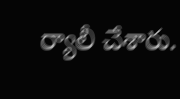ర్యాలీ చేశారు.